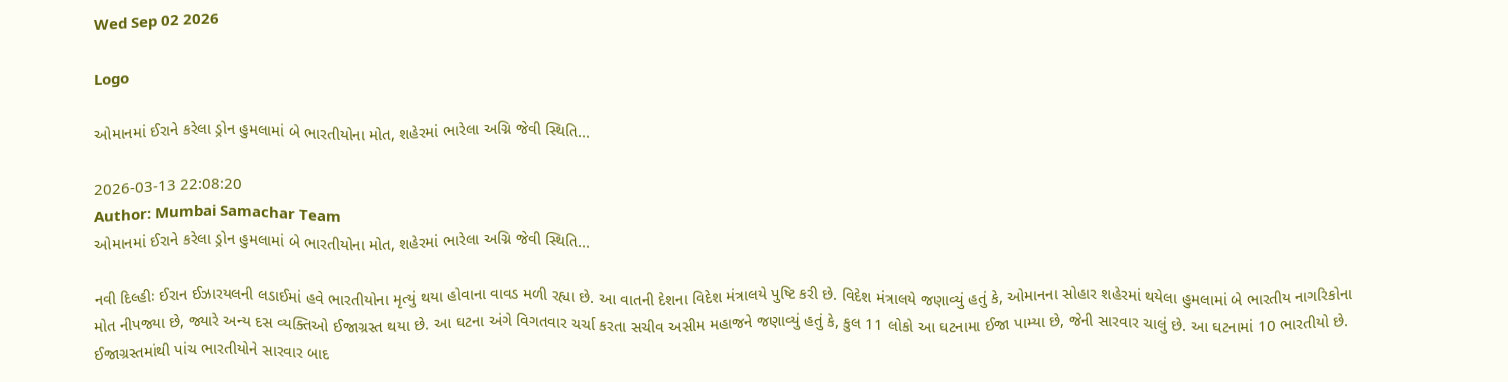Wed Sep 02 2026

Logo

ઓમાનમાં ઈરાને કરેલા ડ્રોન હુમલામાં બે ભારતીયોના મોત, શહેરમાં ભારેલા અગ્નિ જેવી સ્થિતિ...

2026-03-13 22:08:20
Author: Mumbai Samachar Team
ઓમાનમાં ઈરાને કરેલા ડ્રોન હુમલામાં બે ભારતીયોના મોત, શહેરમાં ભારેલા અગ્નિ જેવી સ્થિતિ...

નવી દિલ્હીઃ ઈરાન ઈઝારયલની લડાઈમાં હવે ભારતીયોના મૃત્યું થયા હોવાના વાવડ મળી રહ્યા છે. આ વાતની દેશના વિદેશ મંત્રાલયે પુષ્ટિ કરી છે. વિદેશ મંત્રાલયે જણાવ્યું હતું કે, ઓમાનના સોહાર શહેરમાં થયેલા હુમલામાં બે ભારતીય નાગરિકોના મોત નીપજ્યા છે, જ્યારે અન્ય દસ વ્યક્તિઓ ઈજાગ્રસ્ત થયા છે. આ ઘટના અંગે વિગતવાર ચર્ચા કરતા સચીવ અસીમ મહાજને જણાવ્યું હતું કે, કુલ 11 લોકો આ ઘટનામા ઈજા પામ્યા છે, જેની સારવાર ચાલું છે. આ ઘટનામાં 10 ભારતીયો છે. ઈજાગ્રસ્તમાંથી પાંચ ભારતીયોને સારવાર બાદ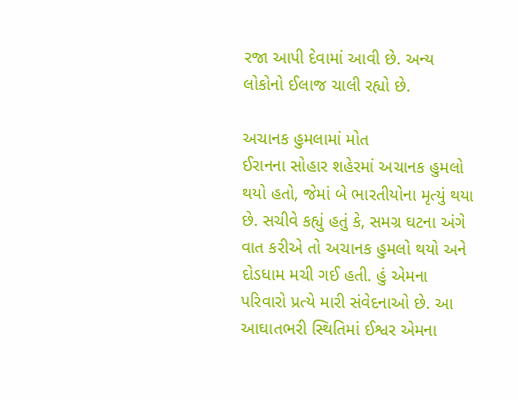રજા આપી દેવામાં આવી છે. અન્ય લોકોનો ઈલાજ ચાલી રહ્યો છે.

અચાનક હુમલામાં મોત
ઈરાનના સોહાર શહેરમાં અચાનક હુમલો થયો હતો, જેમાં બે ભારતીયોના મૃત્યું થયા છે. સચીવે કહ્યું હતું કે, સમગ્ર ઘટના અંગે વાત કરીએ તો અચાનક હુમલો થયો અને દોડધામ મચી ગઈ હતી. હું એમના પરિવારો પ્રત્યે મારી સંવેદનાઓ છે. આ આઘાતભરી સ્થિતિમાં ઈશ્વર એમના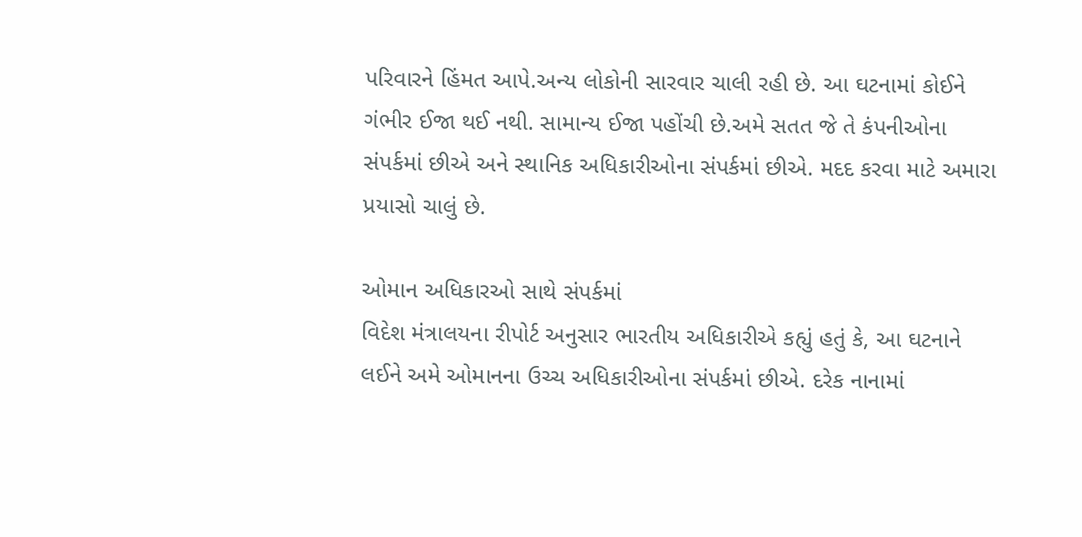પરિવારને હિંમત આપે.અન્ય લોકોની સારવાર ચાલી રહી છે. આ ઘટનામાં કોઈને ગંભીર ઈજા થઈ નથી. સામાન્ય ઈજા પહોંચી છે.અમે સતત જે તે કંપનીઓના સંપર્કમાં છીએ અને સ્થાનિક અધિકારીઓના સંપર્કમાં છીએ. મદદ કરવા માટે અમારા પ્રયાસો ચાલું છે.

ઓમાન અધિકારઓ સાથે સંપર્કમાં
વિદેશ મંત્રાલયના રીપોર્ટ અનુસાર ભારતીય અધિકારીએ કહ્યું હતું કે, આ ઘટનાને લઈને અમે ઓમાનના ઉચ્ચ અધિકારીઓના સંપર્કમાં છીએ. દરેક નાનામાં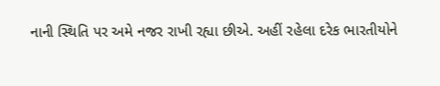નાની સ્થિતિ પર અમે નજર રાખી રહ્યા છીએ. અહીં રહેલા દરેક ભારતીયોને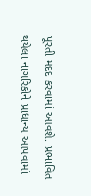પૂરતી મદદ કરવામાં આવશે. પ્રભાવિત થયેલા નાગરિકોને પ્રાધાન્ય આપવામાં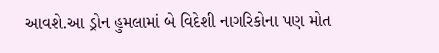આવશે.આ ડ્રોન હુમલામાં બે વિદેશી નાગરિકોના પણ મોત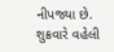નીપજ્યા છે. શુક્રવારે વહેલી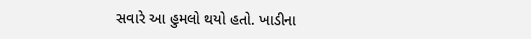સવારે આ હુમલો થયો હતો. ખાડીના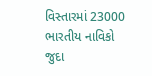વિસ્તારમાં 23000 ભારતીય નાવિકો જુદા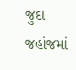જુદા જહાંજમાં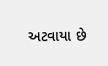અટવાયા છે